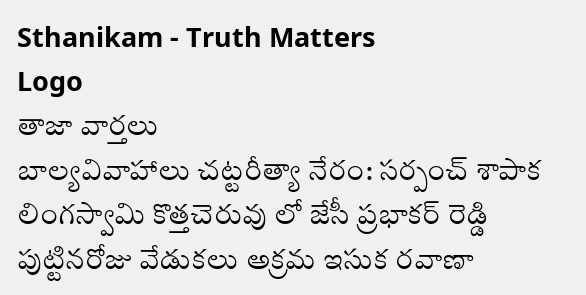Sthanikam - Truth Matters
Logo
తాజా వార్తలు
బాల్యవివాహాలు చట్టరీత్యా నేరం: సర్పంచ్ శాపాక లింగస్వామి కొత్తచెరువు లో జేసీ ప్రభాకర్ రెడ్డి పుట్టినరోజు వేడుకలు అక్రమ ఇసుక రవాణా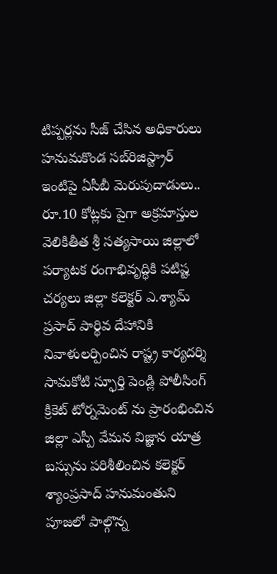టిప్పర్లను సీజ్ చేసిన అధికారులు హనుమకొండ సబ్‌రిజిస్ట్రార్ ఇంటిపై ఏసీబీ మెరుపుదాడులు.. రూ.10 కోట్లకు పైగా అక్రమాస్తుల వెలికితీత శ్రీ సత్యసాయి జిల్లాలో పర్యాటక రంగాభివృద్ధికి పటిష్ట చర్యలు జిల్లా కలెక్టర్ ఎ.శ్యామ్ ప్రసాద్ పార్థివ దేహానికి నివాళులర్పించిన రాష్ట్ర కార్యదర్శి సామకోటి స్ఫూర్తి పెండ్లి పోలీసింగ్ క్రికెట్ టోర్నమెంట్ ను ప్రారంభించిన జిల్లా ఎస్పీ వేమన విజ్ఞాన యాత్ర బస్సును పరిశీలించిన కలెక్టర్ శ్యాంప్రసాద్ హనుమంతుని పూజలో పాల్గొన్న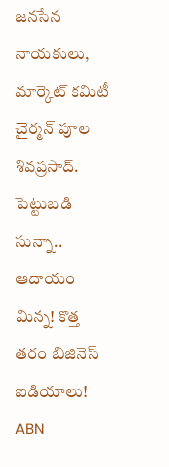జనసేన నాయకులు, మార్కెట్ కమిటీ చైర్మన్ పూల శివప్రసాద్. పెట్టుబడి సున్నా.. ఆదాయం మిన్న! కొత్త తరం బిజినెస్ ఐడియాలు! ABN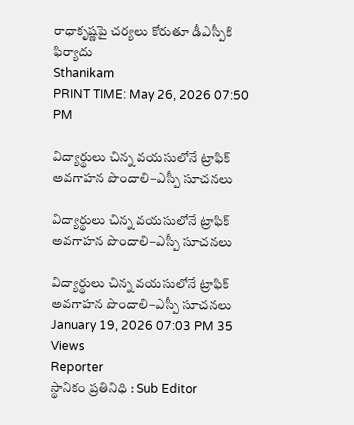రాధాకృష్ణపై చర్యలు కోరుతూ డీఎస్పీకి ఫిర్యాదు
Sthanikam
PRINT TIME: May 26, 2026 07:50 PM

విద్యార్థులు చిన్న వయసులోనే ట్రాఫిక్ అవగాహన పొందాలి–ఎస్పీ సూచనలు

విద్యార్థులు చిన్న వయసులోనే ట్రాఫిక్ అవగాహన పొందాలి–ఎస్పీ సూచనలు

విద్యార్థులు చిన్న వయసులోనే ట్రాఫిక్ అవగాహన పొందాలి–ఎస్పీ సూచనలు
January 19, 2026 07:03 PM 35 Views
Reporter
స్థానికం ప్రతినిధి : Sub Editor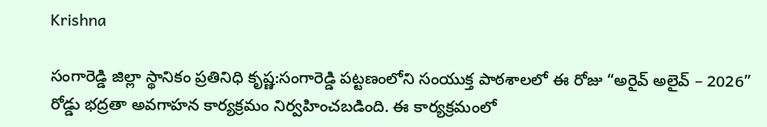Krishna

సంగారెడ్డి జిల్లా స్థానికం ప్రతినిధి కృష్ణ:సంగారెడ్డి పట్టణంలోని సంయుక్త పాఠశాలలో ఈ రోజు “అరైవ్ అలైవ్ – 2026” రోడ్డు భద్రతా అవగాహన కార్యక్రమం నిర్వహించబడింది. ఈ కార్యక్రమంలో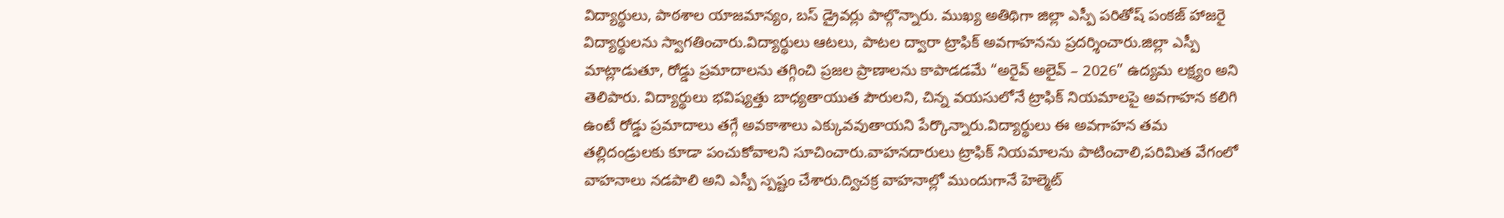విద్యార్థులు, పాఠశాల యాజమాన్యం, బస్ డ్రైవర్లు పాల్గొన్నారు. ముఖ్య అతిథిగా జిల్లా ఎస్పీ పరితోష్ పంకజ్ హాజరై విద్యార్థులను స్వాగతించారు.విద్యార్థులు ఆటలు, పాటల ద్వారా ట్రాఫిక్ అవగాహనను ప్రదర్శించారు.జిల్లా ఎస్పీ మాట్లాడుతూ, రోడ్డు ప్రమాదాలను తగ్గించి ప్రజల ప్రాణాలను కాపాడడమే “అరైవ్ అలైవ్ – 2026” ఉద్యమ లక్ష్యం అని తెలిపారు. విద్యార్థులు భవిష్యత్తు బాధ్యతాయుత పౌరులని, చిన్న వయసులోనే ట్రాఫిక్ నియమాలపై అవగాహన కలిగి ఉంటే రోడ్డు ప్రమాదాలు తగ్గే అవకాశాలు ఎక్కువవుతాయని పేర్కొన్నారు.విద్యార్థులు ఈ అవగాహన తమ తల్లిదండ్రులకు కూడా పంచుకోవాలని సూచించారు.వాహనదారులు ట్రాఫిక్ నియమాలను పాటించాలి,పరిమిత వేగంలో వాహనాలు నడపాలి అని ఎస్పీ స్పష్టం చేశారు.ద్విచక్ర వాహనాల్లో ముందుగానే హెల్మెట్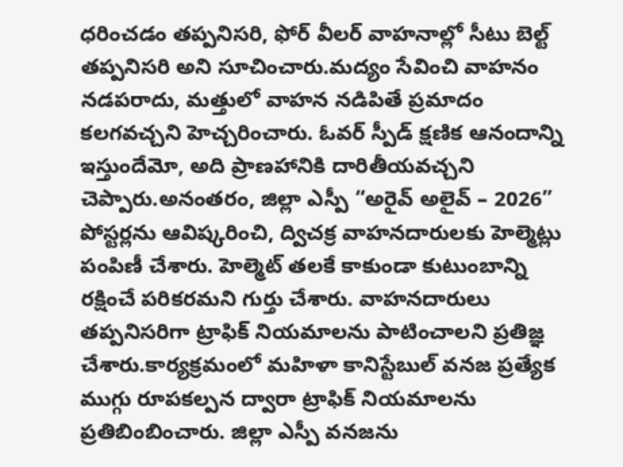ధరించడం తప్పనిసరి, ఫోర్ వీలర్ వాహనాల్లో సీటు బెల్ట్ తప్పనిసరి అని సూచించారు.మద్యం సేవించి వాహనం నడపరాదు, మత్తులో వాహన నడిపితే ప్రమాదం కలగవచ్చని హెచ్చరించారు. ఓవర్ స్పీడ్ క్షణిక ఆనందాన్ని ఇస్తుందేమో, అది ప్రాణహానికి దారితీయవచ్చని చెప్పారు.అనంతరం, జిల్లా ఎస్పీ “అరైవ్ అలైవ్ – 2026” పోస్టర్లను ఆవిష్కరించి, ద్విచక్ర వాహనదారులకు హెల్మెట్లు పంపిణీ చేశారు. హెల్మెట్ తలకే కాకుండా కుటుంబాన్ని రక్షించే పరికరమని గుర్తు చేశారు. వాహనదారులు తప్పనిసరిగా ట్రాఫిక్ నియమాలను పాటించాలని ప్రతిజ్ఞ చేశారు.కార్యక్రమంలో మహిళా కానిస్టేబుల్ వనజ ప్రత్యేక ముగ్గు రూపకల్పన ద్వారా ట్రాఫిక్ నియమాలను ప్రతిబింబించారు. జిల్లా ఎస్పీ వనజను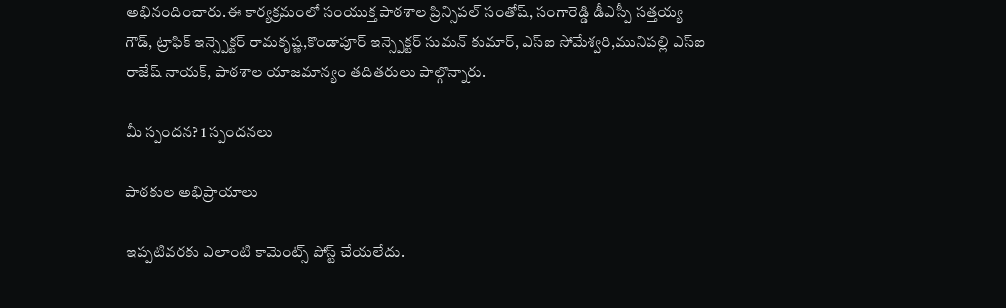అభినందించారు.ఈ కార్యక్రమంలో సంయుక్త పాఠశాల ప్రిన్సిపల్ సంతోష్, సంగారెడ్డి డీఎస్పీ సత్తయ్య గౌడ్, ట్రాఫిక్ ఇన్స్పెక్టర్ రామకృష్ణ,కొండాపూర్ ఇన్స్పెక్టర్ సుమన్ కుమార్, ఎస్‌ఐ సోమేశ్వరి,మునిపల్లి ఎస్‌ఐ రాజేష్ నాయక్, పాఠశాల యాజమాన్యం తదితరులు పాల్గొన్నారు.

మీ స్పందన? 1 స్పందనలు

పాఠకుల అభిప్రాయాలు

ఇప్పటివరకు ఎలాంటి కామెంట్స్ పోస్ట్ చేయలేదు.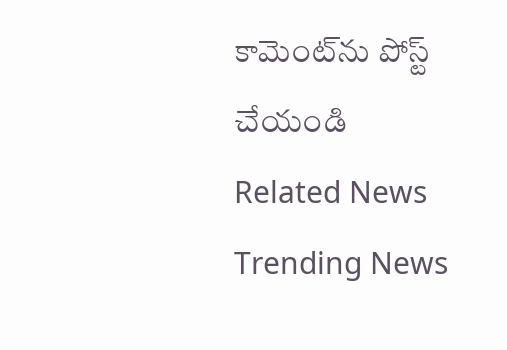కామెంట్‌ను పోస్ట్ చేయండి
Related News
Trending News